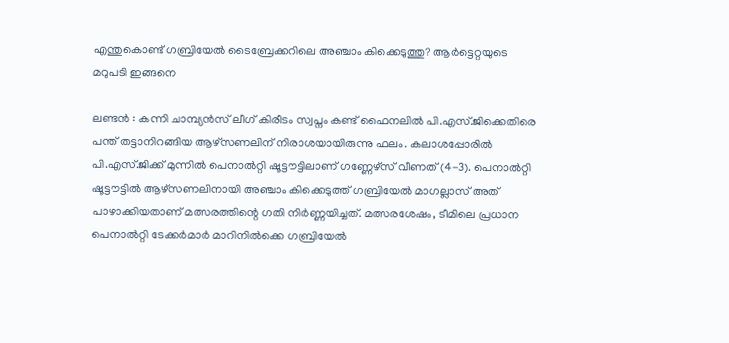എന്തുകൊണ്ട് ഗബ്രിയേൽ ടൈബ്രേക്കറിലെ അഞ്ചാം കിക്കെടുത്തു? ആർട്ടെറ്റയുടെ മറുപടി ഇങ്ങനെ

ലണ്ടൻ : കന്നി ചാമ്പ്യൻസ് ലീഗ് കിരീടം സ്വപ്നം കണ്ട് ഫൈനലിൽ പി.എസ്.ജിക്കെതിരെ പന്ത് തട്ടാനിറങ്ങിയ ആഴ്സണലിന് നിരാശയായിരുന്നു ഫലം. കലാശപ്പോരിൽ പി.എസ്.ജിക്ക് മുന്നിൽ പെനാൽറ്റി ഷൂട്ടൗട്ടിലാണ് ഗണ്ണേഴ്സ് വീണത് (4-3). പെനാൽറ്റി ഷൂട്ടൗട്ടിൽ ആഴ്സണലിനായി അഞ്ചാം കിക്കെടുത്ത് ഗബ്രിയേൽ മാഗല്ലാസ് അത് പാഴാക്കിയതാണ് മത്സരത്തിന്റെ ഗതി നിർണ്ണയിച്ചത്. മത്സരശേഷം, ടീമിലെ പ്രധാന പെനാൽറ്റി ടേക്കർമാർ മാറിനിൽക്കെ ഗബ്രിയേൽ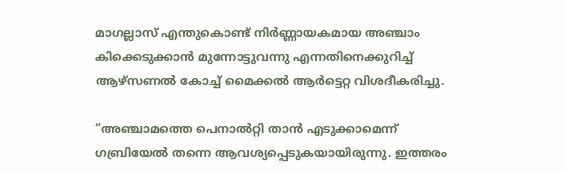മാഗല്ലാസ് എന്തുകൊണ്ട് നിർണ്ണായകമായ അഞ്ചാം കിക്കെടുക്കാൻ മുന്നോട്ടുവന്നു എന്നതിനെക്കുറിച്ച് ആഴ്സണൽ കോച്ച് മൈക്കൽ ആർട്ടെറ്റ വിശദീകരിച്ചു.

“അഞ്ചാമത്തെ പെനാൽറ്റി താൻ എടുക്കാമെന്ന് ഗബ്രിയേൽ തന്നെ ആവശ്യപ്പെടുകയായിരുന്നു. ഇത്തരം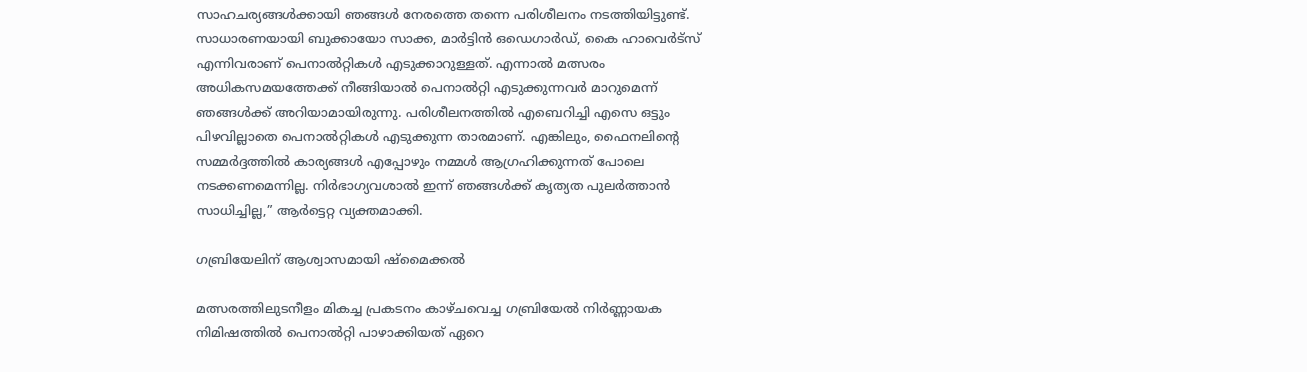സാഹചര്യങ്ങൾക്കായി ഞങ്ങൾ നേരത്തെ തന്നെ പരിശീലനം നടത്തിയിട്ടുണ്ട്. സാധാരണയായി ബുക്കായോ സാക്ക, മാർട്ടിൻ ഒഡെഗാർഡ്, കൈ ഹാവെർട്സ് എന്നിവരാണ് പെനാൽറ്റികൾ എടുക്കാറുള്ളത്. എന്നാൽ മത്സരം അധികസമയത്തേക്ക് നീങ്ങിയാൽ പെനാൽറ്റി എടുക്കുന്നവർ മാറുമെന്ന് ഞങ്ങൾക്ക് അറിയാമായിരുന്നു. പരിശീലനത്തിൽ എബെറിച്ചി എസെ ഒട്ടും പിഴവില്ലാതെ പെനാൽറ്റികൾ എടുക്കുന്ന താരമാണ്. എങ്കിലും, ഫൈനലിന്റെ സമ്മർദ്ദത്തിൽ കാര്യങ്ങൾ എപ്പോഴും നമ്മൾ ആഗ്രഹിക്കുന്നത് പോലെ നടക്കണമെന്നില്ല. നിർഭാഗ്യവശാൽ ഇന്ന് ഞങ്ങൾക്ക് കൃത്യത പുലർത്താൻ സാധിച്ചില്ല,” ആർട്ടെറ്റ വ്യക്തമാക്കി.

ഗബ്രിയേലിന് ആശ്വാസമായി ഷ്മൈക്കൽ

മത്സരത്തിലുടനീളം മികച്ച പ്രകടനം കാഴ്ചവെച്ച ഗബ്രിയേൽ നിർണ്ണായക നിമിഷത്തിൽ പെനാൽറ്റി പാഴാക്കിയത് ഏറെ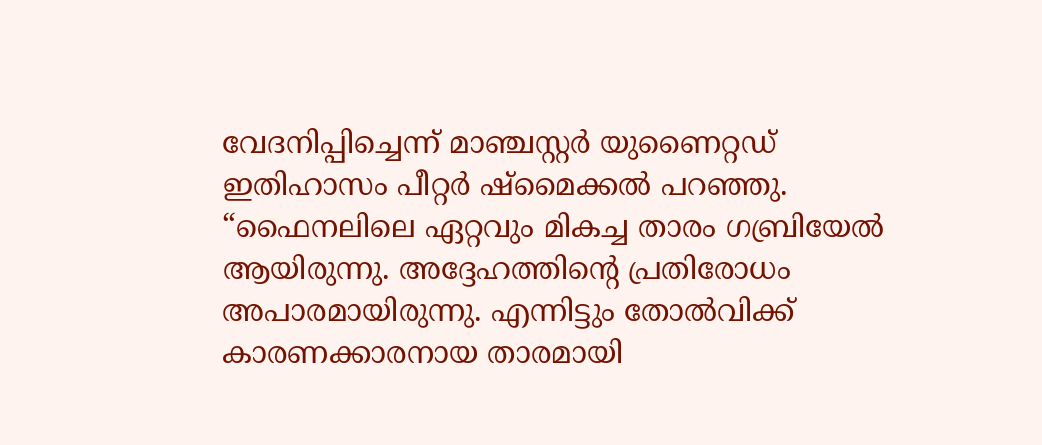വേദനിപ്പിച്ചെന്ന് മാഞ്ചസ്റ്റർ യുണൈറ്റഡ് ഇതിഹാസം പീറ്റർ ഷ്മൈക്കൽ പറഞ്ഞു. “ഫൈനലിലെ ഏറ്റവും മികച്ച താരം ഗബ്രിയേൽ ആയിരുന്നു. അദ്ദേഹത്തിന്റെ പ്രതിരോധം അപാരമായിരുന്നു. എന്നിട്ടും തോൽവിക്ക് കാരണക്കാരനായ താരമായി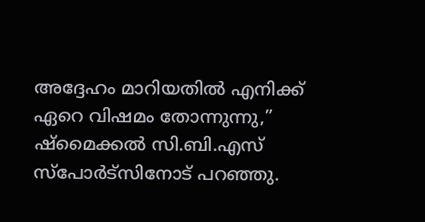അദ്ദേഹം മാറിയതിൽ എനിക്ക് ഏറെ വിഷമം തോന്നുന്നു,” ഷ്മൈക്കൽ സി.ബി.എസ് സ്‌പോർട്‌സിനോട് പറഞ്ഞു.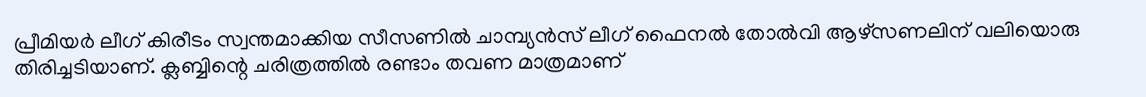പ്രീമിയർ ലീഗ് കിരീടം സ്വന്തമാക്കിയ സീസണിൽ ചാമ്പ്യൻസ് ലീഗ് ഫൈനൽ തോൽവി ആഴ്സണലിന് വലിയൊരു തിരിച്ചടിയാണ്. ക്ലബ്ബിന്റെ ചരിത്രത്തിൽ രണ്ടാം തവണ മാത്രമാണ്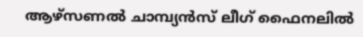ആഴ്സണൽ ചാമ്പ്യൻസ് ലീഗ് ഫൈനലിൽ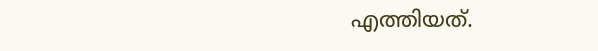എത്തിയത്.